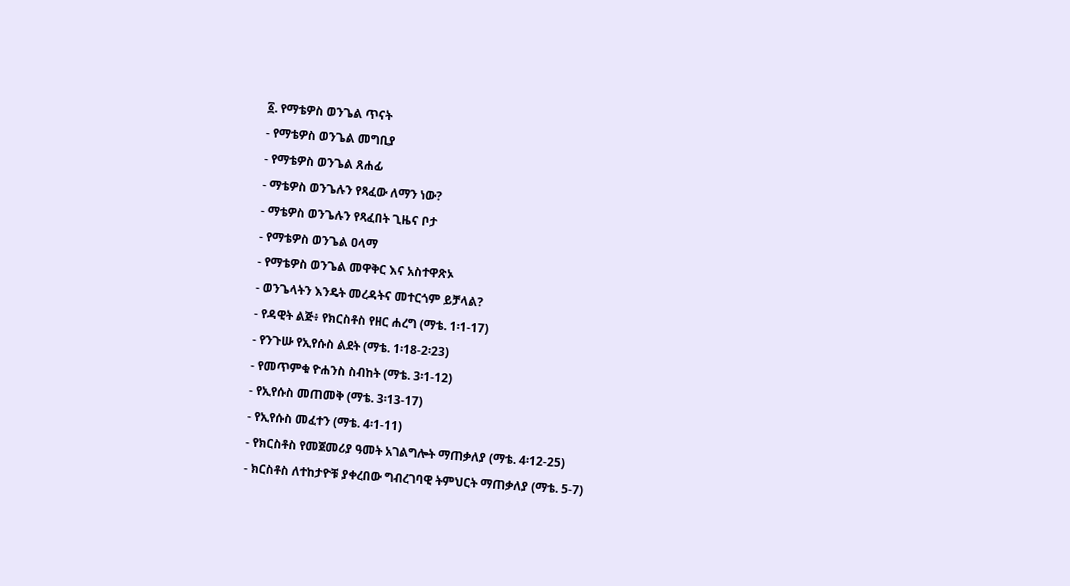፩. የማቴዎስ ወንጌል ጥናት
- የማቴዎስ ወንጌል መግቢያ
- የማቴዎስ ወንጌል ጸሐፊ
- ማቴዎስ ወንጌሉን የጻፈው ለማን ነው?
- ማቴዎስ ወንጌሉን የጻፈበት ጊዜና ቦታ
- የማቴዎስ ወንጌል ዐላማ
- የማቴዎስ ወንጌል መዋቅር እና አስተዋጽኦ
- ወንጌላትን እንዴት መረዳትና መተርጎም ይቻላል?
- የዳዊት ልጅ፥ የክርስቶስ የዘር ሐረግ (ማቴ. 1፡1-17)
- የንጉሡ የኢየሱስ ልደት (ማቴ. 1፡18-2፡23)
- የመጥምቁ ዮሐንስ ስብከት (ማቴ. 3፡1-12)
- የኢየሱስ መጠመቅ (ማቴ. 3፡13-17)
- የኢየሱስ መፈተን (ማቴ. 4፡1-11)
- የክርስቶስ የመጀመሪያ ዓመት አገልግሎት ማጠቃለያ (ማቴ. 4፡12-25)
- ክርስቶስ ለተከታዮቹ ያቀረበው ግብረገባዊ ትምህርት ማጠቃለያ (ማቴ. 5-7)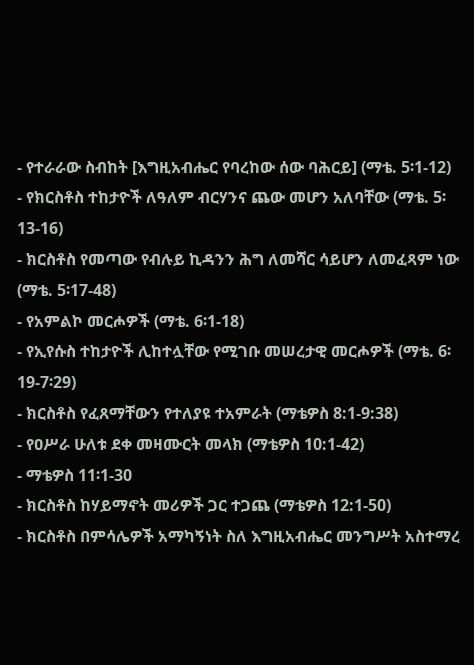- የተራራው ስብከት [እግዚአብሔር የባረከው ሰው ባሕርይ] (ማቴ. 5፡1-12)
- የክርስቶስ ተከታዮች ለዓለም ብርሃንና ጨው መሆን አለባቸው (ማቴ. 5፡13-16)
- ክርስቶስ የመጣው የብሉይ ኪዳንን ሕግ ለመሻር ሳይሆን ለመፈጻም ነው (ማቴ. 5፡17-48)
- የአምልኮ መርሖዎች (ማቴ. 6፡1-18)
- የኢየሱስ ተከታዮች ሊከተሏቸው የሚገቡ መሠረታዊ መርሖዎች (ማቴ. 6፡19-7፡29)
- ክርስቶስ የፈጸማቸውን የተለያዩ ተአምራት (ማቴዎስ 8:1-9:38)
- የዐሥራ ሁለቱ ደቀ መዛሙርት መላክ (ማቴዎስ 10:1-42)
- ማቴዎስ 11፡1-30
- ክርስቶስ ከሃይማኖት መሪዎች ጋር ተጋጨ (ማቴዎስ 12:1-50)
- ክርስቶስ በምሳሌዎች አማካኝነት ስለ እግዚአብሔር መንግሥት አስተማረ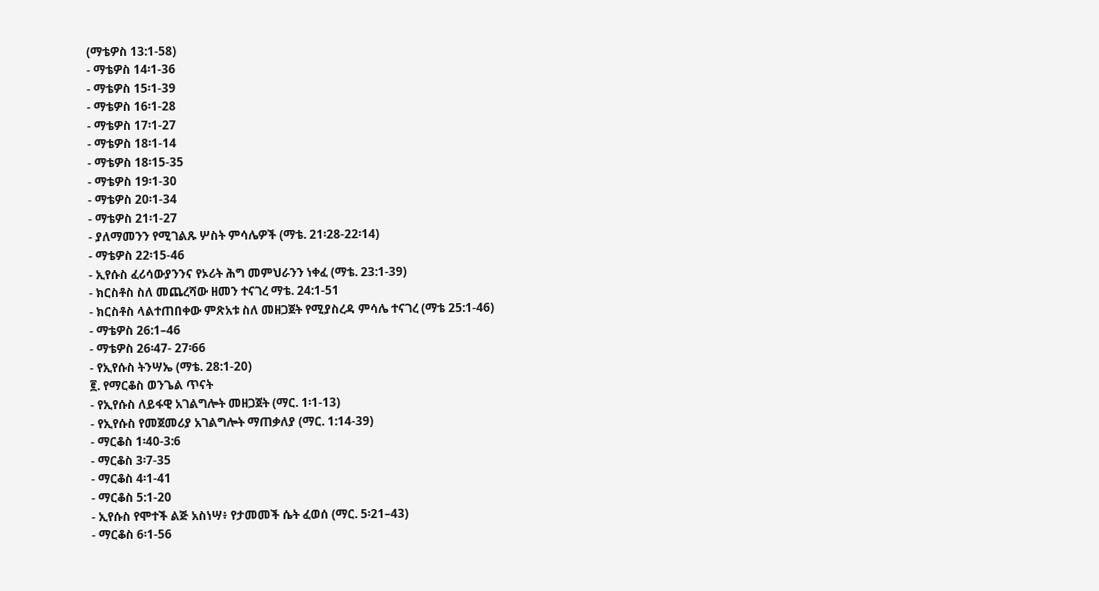(ማቴዎስ 13:1-58)
- ማቴዎስ 14፡1-36
- ማቴዎስ 15፡1-39
- ማቴዎስ 16፡1-28
- ማቴዎስ 17፡1-27
- ማቴዎስ 18፡1-14
- ማቴዎስ 18፡15-35
- ማቴዎስ 19፡1-30
- ማቴዎስ 20፡1-34
- ማቴዎስ 21፡1-27
- ያለማመንን የሚገልጹ ሦስት ምሳሌዎች (ማቴ. 21፡28-22፡14)
- ማቴዎስ 22፡15-46
- ኢየሱስ ፈሪሳውያንንና የኦሪት ሕግ መምህራንን ነቀፈ (ማቴ. 23:1-39)
- ክርስቶስ ስለ መጨረሻው ዘመን ተናገረ ማቴ. 24:1-51
- ክርስቶስ ላልተጠበቀው ምጽአቱ ስለ መዘጋጀት የሚያስረዳ ምሳሌ ተናገረ (ማቴ 25:1-46)
- ማቴዎስ 26:1–46
- ማቴዎስ 26፡47- 27፡66
- የኢየሱስ ትንሣኤ (ማቴ. 28:1-20)
፪. የማርቆስ ወንጌል ጥናት
- የኢየሱስ ለይፋዊ አገልግሎት መዘጋጀት (ማር. 1፡1-13)
- የኢየሱስ የመጀመሪያ አገልግሎት ማጠቃለያ (ማር. 1:14-39)
- ማርቆስ 1፡40-3:6
- ማርቆስ 3፡7-35
- ማርቆስ 4፡1-41
- ማርቆስ 5:1-20
- ኢየሱስ የሞተች ልጅ አስነሣ፥ የታመመች ሴት ፈወሰ (ማር. 5፡21–43)
- ማርቆስ 6፡1-56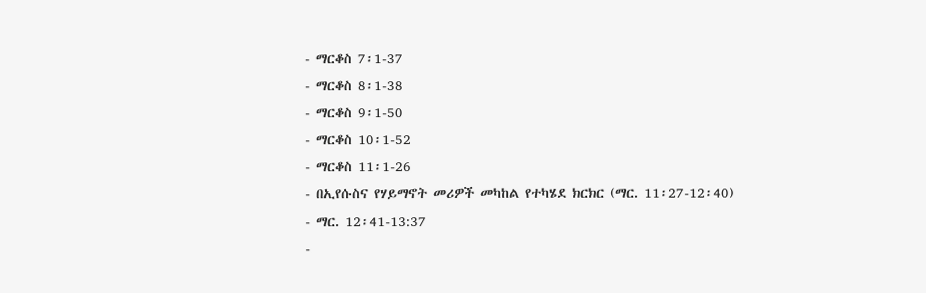- ማርቆስ 7፡1-37
- ማርቆስ 8፡1-38
- ማርቆስ 9፡1-50
- ማርቆስ 10፡1-52
- ማርቆስ 11፡1-26
- በኢየሱስና የሃይማኖት መሪዎች መካከል የተካሄደ ክርክር (ማር. 11፡27-12፡40)
- ማር. 12፡41-13:37
-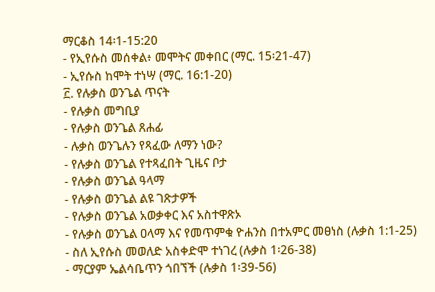ማርቆስ 14፡1-15:20
- የኢየሱስ መሰቀል፥ መሞትና መቀበር (ማር. 15፡21-47)
- ኢየሱስ ከሞት ተነሣ (ማር. 16:1-20)
፫. የሉቃስ ወንጌል ጥናት
- የሉቃስ መግቢያ
- የሉቃስ ወንጌል ጸሐፊ
- ሉቃስ ወንጌሉን የጻፈው ለማን ነው?
- የሉቃስ ወንጌል የተጻፈበት ጊዜና ቦታ
- የሉቃስ ወንጌል ዓላማ
- የሉቃስ ወንጌል ልዩ ገጽታዎች
- የሉቃስ ወንጌል አወቃቀር እና አስተዋጽኦ
- የሉቃስ ወንጌል ዐላማ እና የመጥምቁ ዮሐንስ በተአምር መፀነስ (ሉቃስ 1:1-25)
- ስለ ኢየሱስ መወለድ አስቀድሞ ተነገረ (ሉቃስ 1፡26-38)
- ማርያም ኤልሳቤጥን ጎበኘች (ሉቃስ 1፡39-56)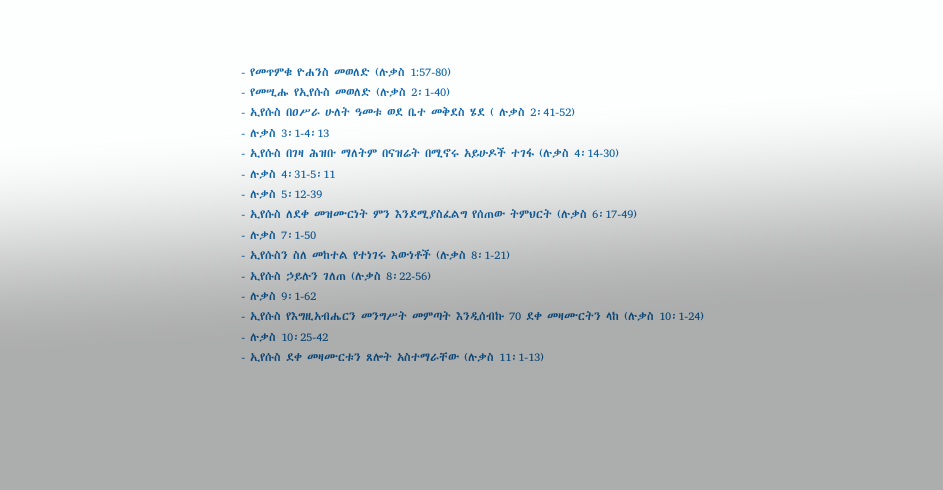- የመጥምቁ ዮሐንስ መወለድ (ሉቃስ 1:57-80)
- የመሢሑ የኢየሱስ መወለድ (ሉቃስ 2፡1-40)
- ኢየሱስ በዐሥራ ሁለት ዓመቱ ወደ ቤተ መቅደስ ሄደ ( ሉቃስ 2፡41-52)
- ሉቃስ 3፡1-4፡13
- ኢየሱስ በገዛ ሕዝቡ ማለትም በናዝሬት በሚኖሩ አይሁዶች ተገፋ (ሉቃስ 4፡14-30)
- ሉቃስ 4፡31-5፡11
- ሉቃስ 5፡12-39
- ኢየሱስ ለደቀ መዝሙርነት ምን እንደሚያስፈልግ የሰጠው ትምህርት (ሉቃስ 6፡17-49)
- ሉቃስ 7፡1-50
- ኢየሱስን ስለ መከተል የተነገሩ እውነቶች (ሉቃስ 8፡1-21)
- ኢየሱስ ኃይሉን ገለጠ (ሉቃስ 8፡22-56)
- ሉቃስ 9፡1-62
- ኢየሱስ የእግዚአብሔርን መንግሥት መምጣት እንዲሰብኩ 70 ደቀ መዛሙርትን ላከ (ሉቃስ 10፡1-24)
- ሉቃስ 10፡25-42
- ኢየሱስ ደቀ መዛሙርቱን ጸሎት አስተማራቸው (ሉቃስ 11፡1-13)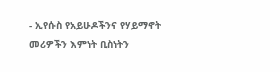- ኢየሱስ የአይሁዶችንና የሃይማኖት መሪዎችን እምነት ቢስነትን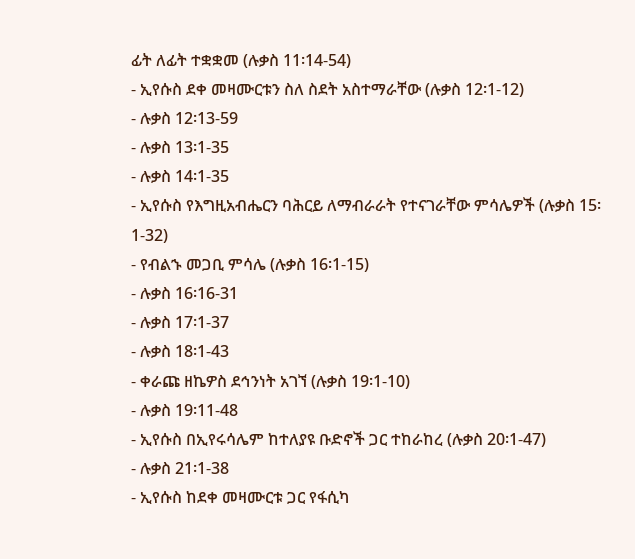ፊት ለፊት ተቋቋመ (ሉቃስ 11፡14-54)
- ኢየሱስ ደቀ መዛሙርቱን ስለ ስደት አስተማራቸው (ሉቃስ 12፡1-12)
- ሉቃስ 12፡13-59
- ሉቃስ 13፡1-35
- ሉቃስ 14፡1-35
- ኢየሱስ የእግዚአብሔርን ባሕርይ ለማብራራት የተናገራቸው ምሳሌዎች (ሉቃስ 15፡1-32)
- የብልኁ መጋቢ ምሳሌ (ሉቃስ 16፡1-15)
- ሉቃስ 16፡16-31
- ሉቃስ 17፡1-37
- ሉቃስ 18፡1-43
- ቀራጩ ዘኬዎስ ደኅንነት አገኘ (ሉቃስ 19፡1-10)
- ሉቃስ 19፡11-48
- ኢየሱስ በኢየሩሳሌም ከተለያዩ ቡድኖች ጋር ተከራከረ (ሉቃስ 20፡1-47)
- ሉቃስ 21፡1-38
- ኢየሱስ ከደቀ መዛሙርቱ ጋር የፋሲካ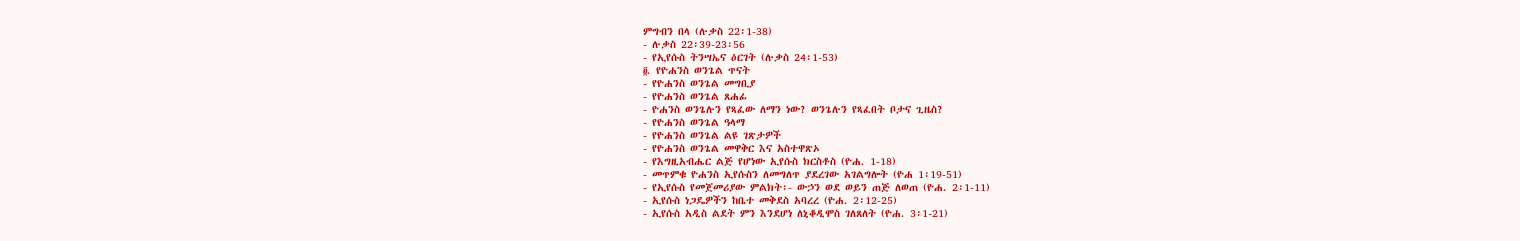ምግብን በላ (ሉቃስ 22፡1-38)
- ሉቃስ 22፡39-23፡56
- የኢየሱስ ትንሣኤና ዕርገት (ሉቃስ 24፡1-53)
፬. የዮሐንስ ወንጌል ጥናት
- የዮሐንስ ወንጌል መግቢያ
- የዮሐንስ ወንጌል ጸሐፊ
- ዮሐንስ ወንጌሉን የጻፈው ለማን ነው? ወንጌሉን የጻፈበት ቦታና ጊዜስ?
- የዮሐንስ ወንጌል ዓላማ
- የዮሐንስ ወንጌል ልዩ ገጽታዎች
- የዮሐንስ ወንጌል መዋቅር እና አስተዋጽኦ
- የእግዚአብሔር ልጅ የሆነው ኢየሱስ ክርስቶስ (ዮሐ. 1-18)
- መጥምቁ ዮሐንስ ኢየሱስን ለመግለጥ ያደረገው አገልግሎት (ዮሐ 1፡19-51)
- የኢየሱስ የመጀመሪያው ምልክት፡- ውኃን ወደ ወይን ጠጅ ለወጠ (ዮሐ. 2፡1-11)
- ኢየሱስ ነጋዴዎችን ከቤተ መቅደስ አባረረ (ዮሐ. 2፡12-25)
- ኢየሱስ አዲስ ልደት ምን እንደሆነ ለኒቆዲሞስ ገለጸለት (ዮሐ. 3፡1-21)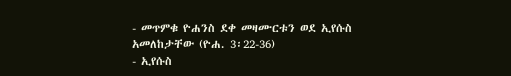- መጥምቁ ዮሐንስ ደቀ መዛሙርቱን ወደ ኢየሱስ አመለከታቸው (ዮሐ. 3፡22-36)
- ኢየሱስ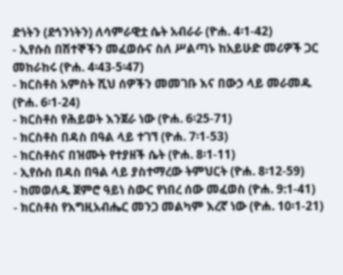ድነትን (ደኅንነትን) ለሳምራዊቷ ሴት አብራራ (ዮሐ. 4፡1-42)
- ኢየሱስ በሽተኞችን መፈወሱና ስለ ሥልጣኑ ከአይሁድ መሪዎች ጋር መከራከሩ (ዮሐ. 4፡43-5፡47)
- ክርስቶስ አምስት ሺህ ሰዎችን መመገቡ እና በውኃ ላይ መራመዱ (ዮሐ. 6፡1-24)
- ክርስቶስ የሕይወት እንጀራ ነው (ዮሐ. 6፡25-71)
- ክርስቶስ በዳስ በዓል ላይ ተገኘ (ዮሐ. 7፡1-53)
- ክርስቶስና በዝሙት የተያዘች ሴት (ዮሐ. 8፡1-11)
- ኢየሱስ በዳስ በዓል ላይ ያስተማረው ትምህርት (ዮሐ. 8፡12-59)
- ከመወለዱ ጀምሮ ዓይነ ስውር የነበረ ሰው መፈወስ (ዮሐ. 9:1-41)
- ክርስቶስ የእግዚአብሔር መንጋ መልካም እረኛ ነው (ዮሐ. 10፡1-21)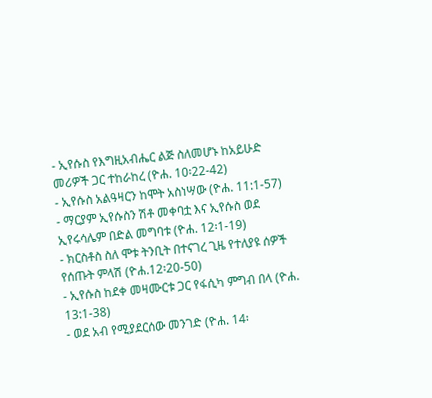- ኢየሱስ የእግዚአብሔር ልጅ ስለመሆኑ ከአይሁድ መሪዎች ጋር ተከራከረ (ዮሐ. 10፡22-42)
- ኢየሱስ አልዓዛርን ከሞት አስነሣው (ዮሐ. 11:1-57)
- ማርያም ኢየሱስን ሽቶ መቀባቷ እና ኢየሱስ ወደ ኢየሩሳሌም በድል መግባቱ (ዮሐ. 12፡1-19)
- ክርስቶስ ስለ ሞቱ ትንቢት በተናገረ ጊዜ የተለያዩ ሰዎች የሰጡት ምላሽ (ዮሐ.12፡20-50)
- ኢየሱስ ከደቀ መዛሙርቱ ጋር የፋሲካ ምግብ በላ (ዮሐ. 13:1-38)
- ወደ አብ የሚያደርሰው መንገድ (ዮሐ. 14፡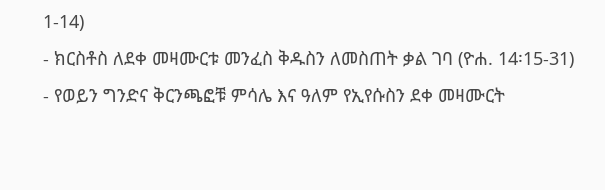1-14)
- ክርስቶስ ለደቀ መዛሙርቱ መንፈስ ቅዱስን ለመስጠት ቃል ገባ (ዮሐ. 14፡15-31)
- የወይን ግንድና ቅርንጫፎቹ ምሳሌ እና ዓለም የኢየሱስን ደቀ መዛሙርት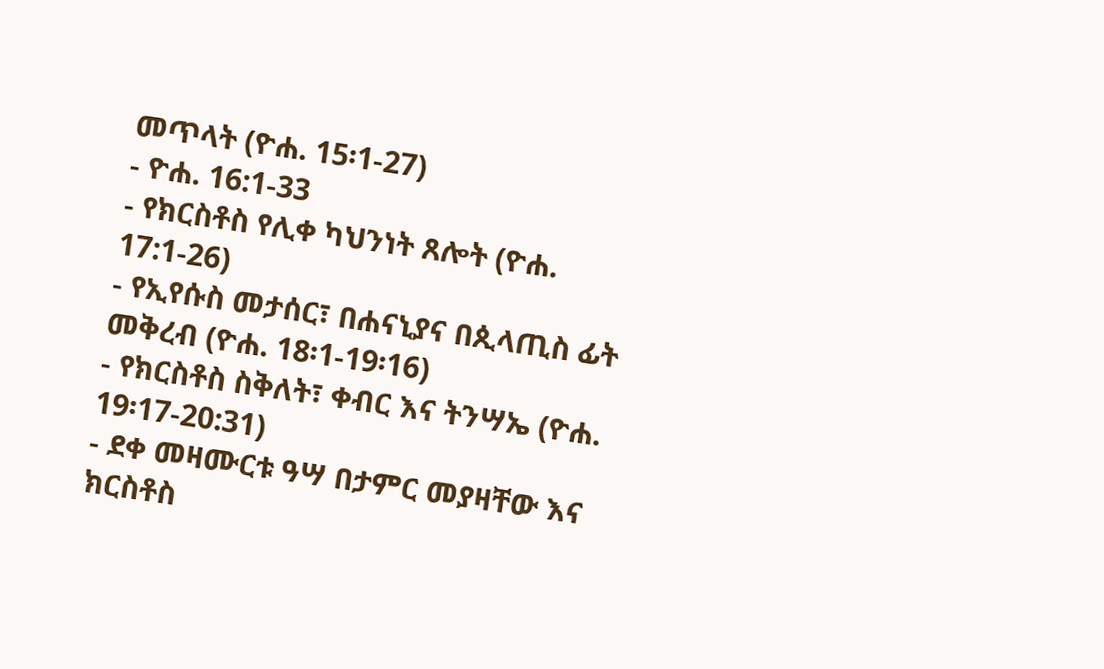መጥላት (ዮሐ. 15፡1-27)
- ዮሐ. 16:1-33
- የክርስቶስ የሊቀ ካህንነት ጸሎት (ዮሐ. 17:1-26)
- የኢየሱስ መታሰር፣ በሐናኒያና በጲላጢስ ፊት መቅረብ (ዮሐ. 18፡1-19፡16)
- የክርስቶስ ስቅለት፣ ቀብር እና ትንሣኤ (ዮሐ. 19፡17-20:31)
- ደቀ መዛሙርቱ ዓሣ በታምር መያዛቸው እና ክርስቶስ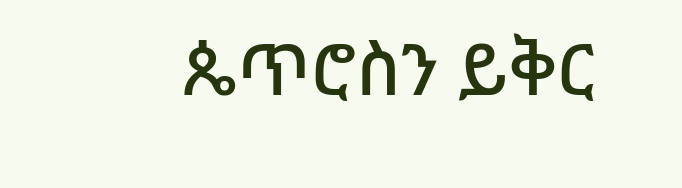ጴጥሮስን ይቅር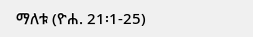ማለቱ (ዮሐ. 21፡1-25)